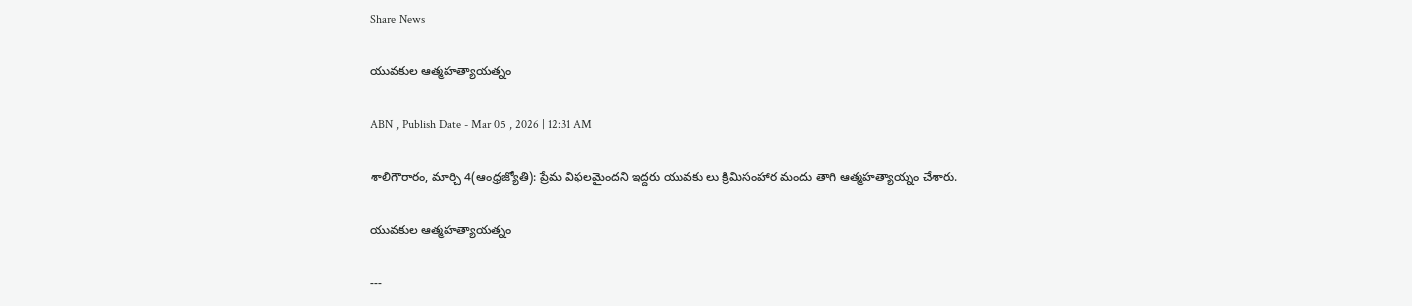Share News

యువకుల ఆత్మహత్యాయత్నం

ABN , Publish Date - Mar 05 , 2026 | 12:31 AM

శాలిగౌరారం, మార్చి 4(ఆంధ్రజ్యోతి): ప్రేమ విఫలమైందని ఇద్దరు యువకు లు క్రిమిసంహార మందు తాగి ఆత్మహత్యాయ్నం చేశారు.

యువకుల ఆత్మహత్యాయత్నం

---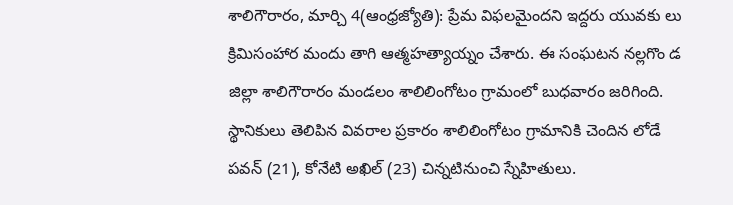శాలిగౌరారం, మార్చి 4(ఆంధ్రజ్యోతి): ప్రేమ విఫలమైందని ఇద్దరు యువకు లు క్రిమిసంహార మందు తాగి ఆత్మహత్యాయ్నం చేశారు. ఈ సంఘటన నల్లగొం డ జిల్లా శాలిగౌరారం మండలం శాలిలింగోటం గ్రామంలో బుధవారం జరిగింది. స్థానికులు తెలిపిన వివరాల ప్రకారం శాలిలింగోటం గ్రామానికి చెందిన లోడే పవన్‌ (21), కోనేటి అఖిల్‌ (23) చిన్నటినుంచి స్నేహితులు.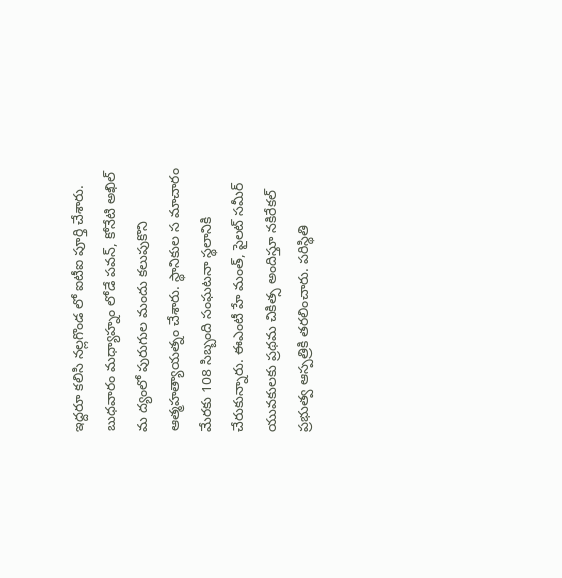ఇద్దరూ కలిసి నల్లగొండ లో ఐటీఐ పూర్తి చేశారు. బుధవారం మధ్యాహ్నం లోడే పవన్‌, కోనేటి అఖిల్‌ మ ద్యంలో పురుగుల మందు కలుపుకొని ఆత్మహత్యాయత్నం చేశారు. స్థానికుల స మాచారం మేరకు 108 సిబ్బంది సంఘటనా స్థలానికి చేరుకున్నారు. ఈఎంటీ హే మంత్‌, పైలట్‌ సమీర్‌ యువకులకు ప్రథమ చికిత్స అందిస్తూ నకిరేకల్‌ ప్రభుత్వ ఆస్పత్రికి తరలించారు. పరిస్థితి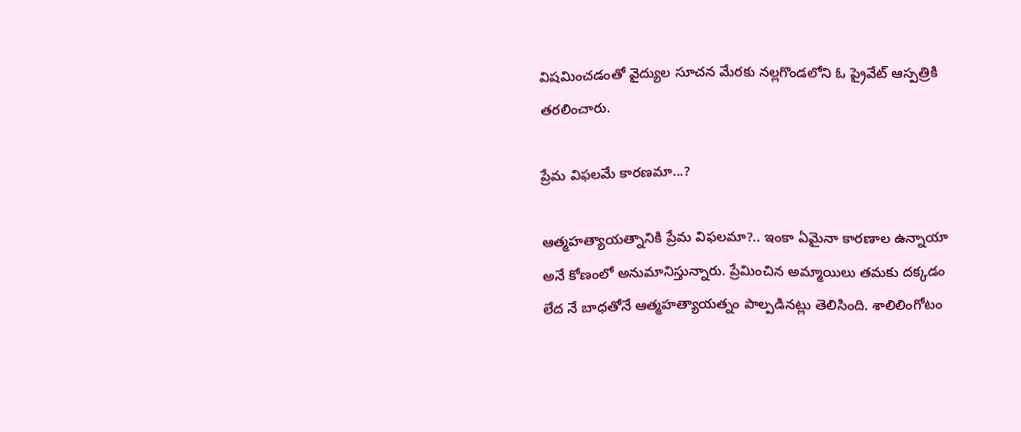విషమించడంతో వైద్యుల సూచన మేరకు నల్లగొండలోని ఓ ప్రైవేట్‌ ఆస్పత్రికి తరలించారు.

ప్రేమ విఫలమే కారణమా...?

ఆత్మహత్యాయత్నానికి ప్రేమ విఫలమా?.. ఇంకా ఏమైనా కారణాల ఉన్నాయా అనే కోణంలో అనుమానిస్తున్నారు. ప్రేమించిన అమ్మాయిలు తమకు దక్కడం లేద నే బాధతోనే ఆత్మహత్యాయత్నం పాల్పడినట్లు తెలిసింది. శాలిలింగోటం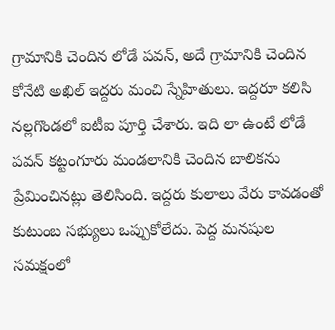గ్రామానికి చెందిన లోడే పవన్‌, అదే గ్రామానికి చెందిన కోనేటి అఖిల్‌ ఇద్దరు మంచి స్నేహితులు. ఇద్దరూ కలిసి నల్లగొండలో ఐటీఐ పూర్తి చేశారు. ఇది లా ఉంటే లోడే పవన్‌ కట్టంగూరు మండలానికి చెందిన బాలికను ప్రేమించినట్లు తెలిసింది. ఇద్దరు కులాలు వేరు కావడంతో కుటుంబ సభ్యులు ఒప్పుకోలేదు. పెద్ద మనషుల సమక్షంలో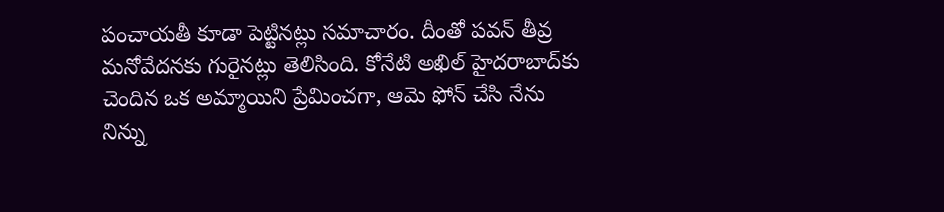పంచాయతీ కూడా పెట్టినట్లు సమాచారం. దీంతో పవన్‌ తీవ్ర మనోవేదనకు గురైనట్లు తెలిసింది. కోనేటి అఖిల్‌ హైదరాబాద్‌కు చెందిన ఒక అమ్మాయిని ప్రేమించగా, ఆమె ఫోన్‌ చేసి నేను నిన్ను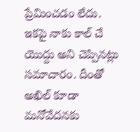ప్రేమించడం లేదు. ఇకపై నాకు కాల్‌ చే యొద్దు అని చెప్పినట్లు సమాచారం. దీంతో అఖిల్‌ కూడా మనోవేదనకు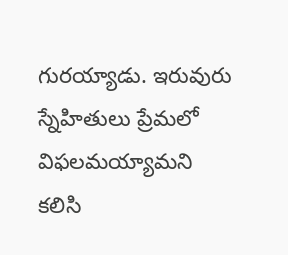గురయ్యాడు. ఇరువురు స్నేహితులు ప్రేమలో విఫలమయ్యామని కలిసి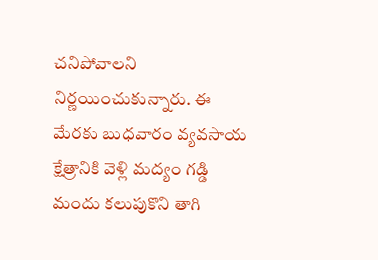చనిపోవాలని నిర్ణయించుకున్నారు. ఈ మేరకు బుధవారం వ్యవసాయ క్షేత్రానికి వెళ్లి మద్యం గడ్డి మందు కలుపుకొని తాగి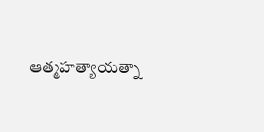ఆత్మహత్యాయత్నా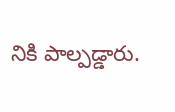నికి పాల్పడ్డారు.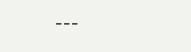---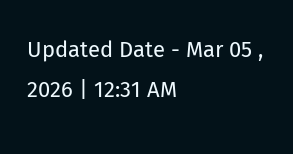Updated Date - Mar 05 , 2026 | 12:31 AM